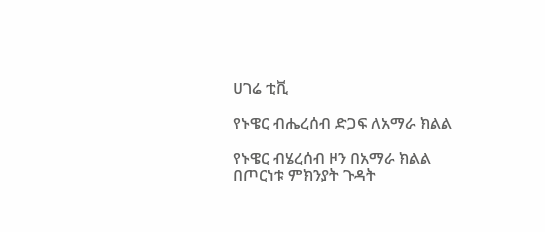ሀገሬ ቲቪ

የኑዌር ብሔረሰብ ድጋፍ ለአማራ ክልል

የኑዌር ብሄረሰብ ዞን በአማራ ክልል በጦርነቱ ምክንያት ጉዳት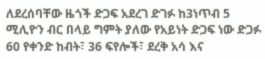ለደረሰባቸው ዜጎች ድጋፍ አደረገ ድገፉ ከ3ነጥብ 5 ሚሊዮን ብር በላይ ግምት ያለው የአይነት ድጋፍ ነው ድጋፉ 60 የቀንድ ከብት፣ 36 ፍየሎች፣ ደረቅ አሳ እና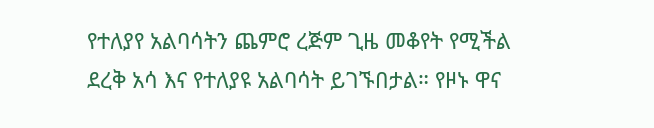የተለያየ አልባሳትን ጨምሮ ረጅም ጊዜ መቆየት የሚችል ደረቅ አሳ እና የተለያዩ አልባሳት ይገኙበታል። የዞኑ ዋና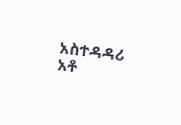አስተዳዳሪ አቶ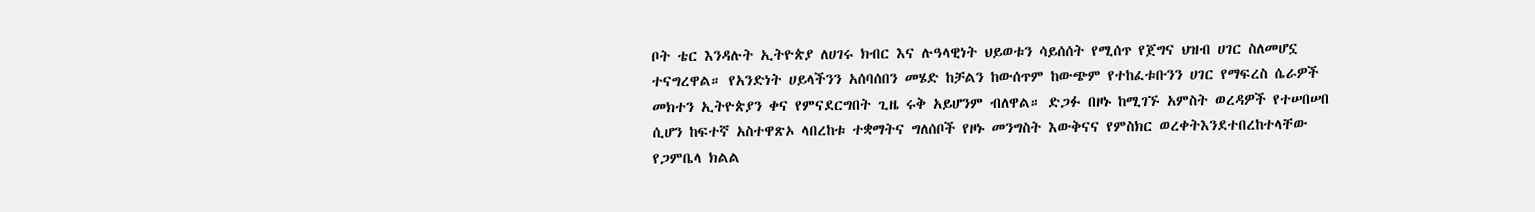ቦት ቴር እንዳሉት ኢትዮጵያ ለሀገሩ ክብር እና ሉዓላዊነት ህይወቱን ሳይሰሰት የሚሰጥ የጀግና ህዝብ ሀገር ስለመሆኗ ተናግረዋል። የአንድነት ሀይላችንን አሰባሰበን መሄድ ከቻልን ከውሰጥም ከውጭም የተከፈቱቡንን ሀገር የማፍረስ ሴራዎች መክተን ኢትዮጵያን ቀና የምናደርግበት ጊዜ ሩቅ አይሆንም ብለዋል። ድጋፉ በዞኑ ከሚገኙ አምስት ወረዳዎች የተሠበሠበ ሲሆን ከፍተኛ አስተዋጽኦ ላበረከቱ ተቋማትና ግለሰቦች የዞኑ መንግስት እውቅናና የምስክር ወረቀትእንደተበረከተላቸው የጋምቤላ ክልል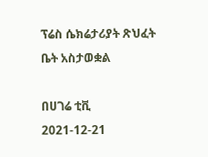ፕሬስ ሴክሬታሪያት ጽህፈት ቤት አስታወቋል

በሀገሬ ቲቪ
2021-12-21